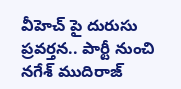వీహెచ్ పై దురుసు ప్రవర్తన.. పార్టీ నుంచి నగేశ్ ముదిరాజ్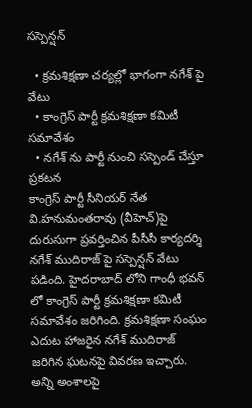సస్పెన్షన్

  • క్రమశిక్షణా చర్యల్లో భాగంగా నగేశ్ పై వేటు
  • కాంగ్రెస్ పార్టీ క్రమశిక్షణా కమిటీ సమావేశం
  • నగేశ్ ను పార్టీ నుంచి సస్పెండ్ చేస్తూ ప్రకటన
కాంగ్రెస్ పార్టీ సీనియర్ నేత వి.హనుమంతరావు (వీహెచ్)పై దురుసుగా ప్రవర్తించిన పీసీసీ కార్యదర్శి నగేశ్ ముదిరాజ్ పై సస్పెన్షన్ వేటు పడింది. హైదరాబాద్ లోని గాంధీ భవన్ లో కాంగ్రెస్ పార్టీ క్రమశిక్షణా కమిటీ సమావేశం జరిగింది. క్రమశిక్షణా సంఘం ఎదుట హాజరైన నగేశ్ ముదిరాజ్ జరిగిన ఘటనపై వివరణ ఇచ్చారు. అన్ని అంశాలపై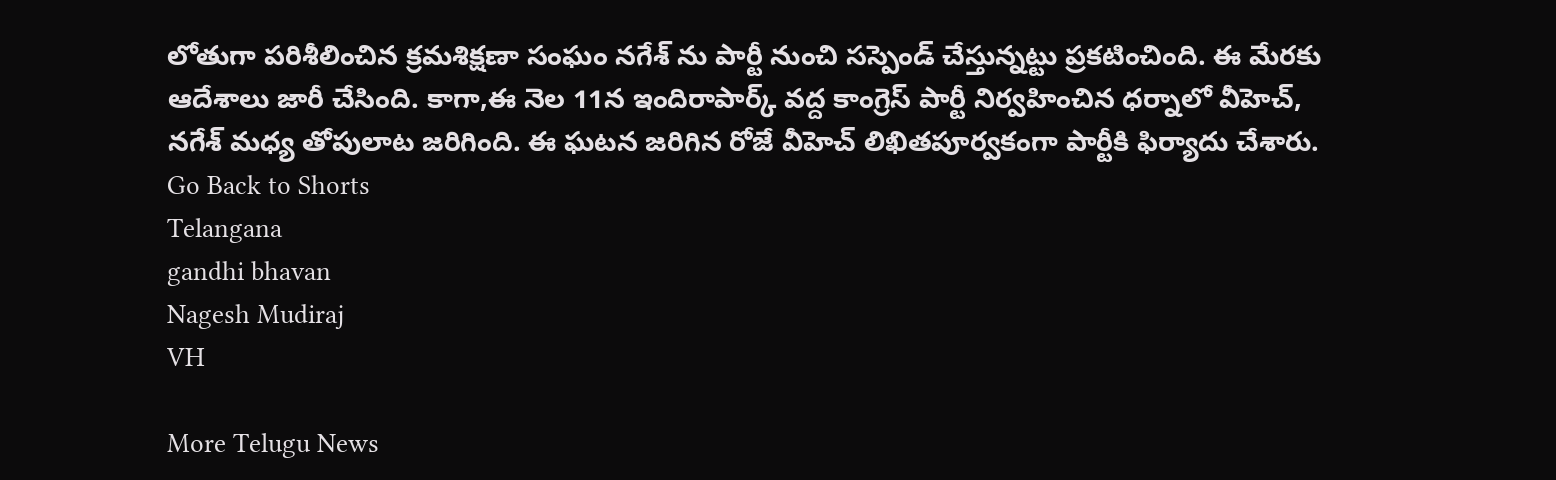లోతుగా పరిశీలించిన క్రమశిక్షణా సంఘం నగేశ్ ను పార్టీ నుంచి సస్పెండ్ చేస్తున్నట్టు ప్రకటించింది. ఈ మేరకు ఆదేశాలు జారీ చేసింది. కాగా,ఈ నెల 11న ఇందిరాపార్క్ వద్ద కాంగ్రెస్ పార్టీ నిర్వహించిన ధర్నాలో వీహెచ్, నగేశ్ మధ్య తోపులాట జరిగింది. ఈ ఘటన జరిగిన రోజే వీహెచ్ లిఖితపూర్వకంగా పార్టీకి ఫిర్యాదు చేశారు.
Go Back to Shorts
Telangana
gandhi bhavan
Nagesh Mudiraj
VH

More Telugu News